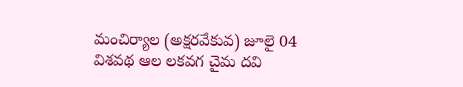మంచిర్యాల (అక్షరవేకువ) జూలై 04
విశవథ ఆల లకవగ చైమ దవి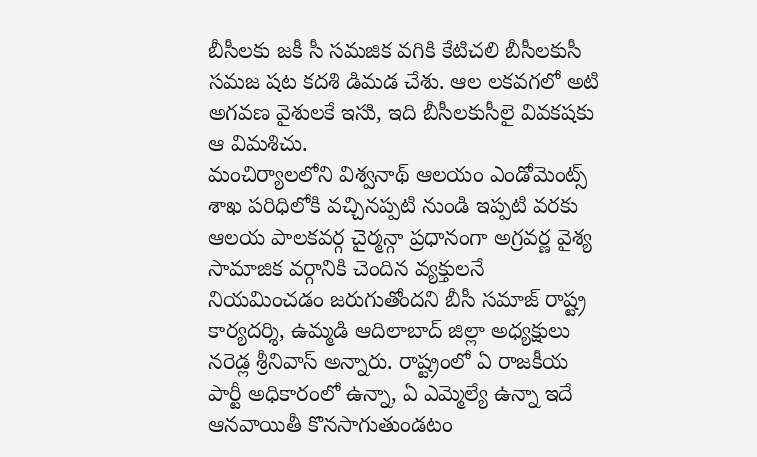బీసీలకు జకీ సీ సమజిక వగికి కేటిచలి బీసీలకుసీ సమజ షట కదశి డిమడ చేశు. ఆల లకవగలో అటి అగవణ వైశులకే ఇసుి, ఇది బీసీలకుసీలై వివకషకు ఆ విమశిచు.
మంచిర్యాలలోని విశ్వనాథ్ ఆలయం ఎండోమెంట్స్ శాఖ పరిధిలోకి వచ్చినప్పటి నుండి ఇప్పటి వరకు ఆలయ పాలకవర్గ చైర్మన్గా ప్రధానంగా అగ్రవర్ణ వైశ్య సామాజిక వర్గానికి చెందిన వ్యక్తులనే నియమించడం జరుగుతోందని బీసీ సమాజ్ రాష్ట్ర కార్యదర్శి, ఉమ్మడి ఆదిలాబాద్ జిల్లా అధ్యక్షులు నరెడ్ల శ్రీనివాస్ అన్నారు. రాష్ట్రంలో ఏ రాజకీయ పార్టీ అధికారంలో ఉన్నా, ఏ ఎమ్మెల్యే ఉన్నా ఇదే ఆనవాయితీ కొనసాగుతుండటం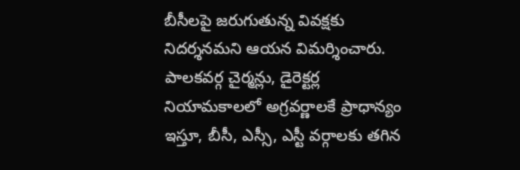బీసీలపై జరుగుతున్న వివక్షకు నిదర్శనమని ఆయన విమర్శించారు.
పాలకవర్గ చైర్మన్లు, డైరెక్టర్ల నియామకాలలో అగ్రవర్ణాలకే ప్రాధాన్యం ఇస్తూ, బీసీ, ఎస్సీ, ఎస్టీ వర్గాలకు తగిన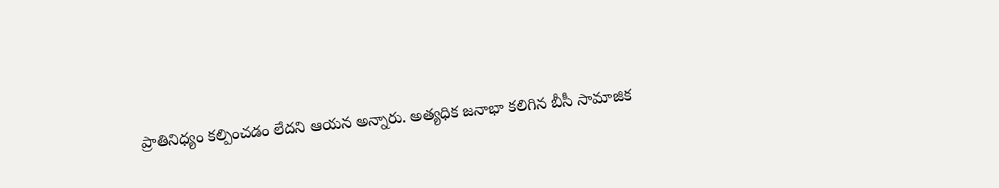ప్రాతినిధ్యం కల్పించడం లేదని ఆయన అన్నారు. అత్యధిక జనాభా కలిగిన బీసీ సామాజిక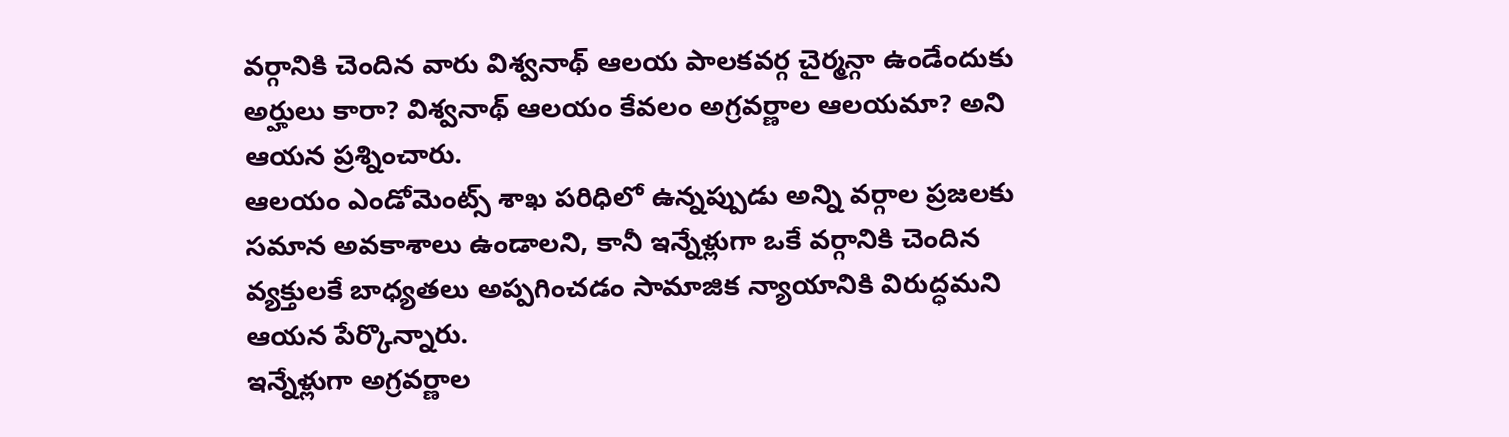వర్గానికి చెందిన వారు విశ్వనాథ్ ఆలయ పాలకవర్గ చైర్మన్గా ఉండేందుకు అర్హులు కారా? విశ్వనాథ్ ఆలయం కేవలం అగ్రవర్ణాల ఆలయమా? అని ఆయన ప్రశ్నించారు.
ఆలయం ఎండోమెంట్స్ శాఖ పరిధిలో ఉన్నప్పుడు అన్ని వర్గాల ప్రజలకు సమాన అవకాశాలు ఉండాలని, కానీ ఇన్నేళ్లుగా ఒకే వర్గానికి చెందిన వ్యక్తులకే బాధ్యతలు అప్పగించడం సామాజిక న్యాయానికి విరుద్ధమని ఆయన పేర్కొన్నారు.
ఇన్నేళ్లుగా అగ్రవర్ణాల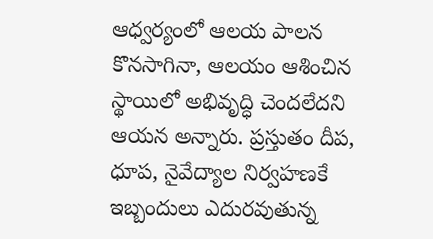ఆధ్వర్యంలో ఆలయ పాలన కొనసాగినా, ఆలయం ఆశించిన స్థాయిలో అభివృద్ధి చెందలేదని ఆయన అన్నారు. ప్రస్తుతం దీప, ధూప, నైవేద్యాల నిర్వహణకే ఇబ్బందులు ఎదురవుతున్న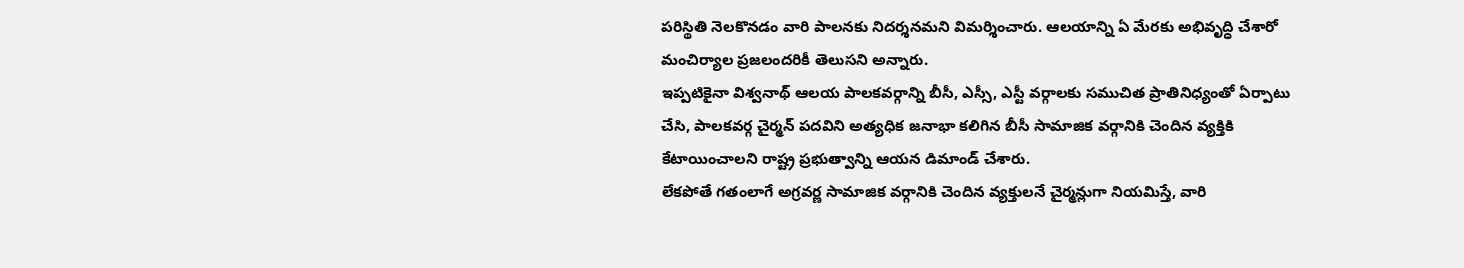పరిస్థితి నెలకొనడం వారి పాలనకు నిదర్శనమని విమర్శించారు. ఆలయాన్ని ఏ మేరకు అభివృద్ధి చేశారో మంచిర్యాల ప్రజలందరికీ తెలుసని అన్నారు.
ఇప్పటికైనా విశ్వనాథ్ ఆలయ పాలకవర్గాన్ని బీసీ, ఎస్సీ, ఎస్టీ వర్గాలకు సముచిత ప్రాతినిధ్యంతో ఏర్పాటు చేసి, పాలకవర్గ చైర్మన్ పదవిని అత్యధిక జనాభా కలిగిన బీసీ సామాజిక వర్గానికి చెందిన వ్యక్తికి కేటాయించాలని రాష్ట్ర ప్రభుత్వాన్ని ఆయన డిమాండ్ చేశారు.
లేకపోతే గతంలాగే అగ్రవర్ణ సామాజిక వర్గానికి చెందిన వ్యక్తులనే చైర్మన్లుగా నియమిస్తే, వారి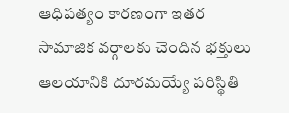ఆధిపత్యం కారణంగా ఇతర సామాజిక వర్గాలకు చెందిన భక్తులు ఆలయానికి దూరమయ్యే పరిస్థితి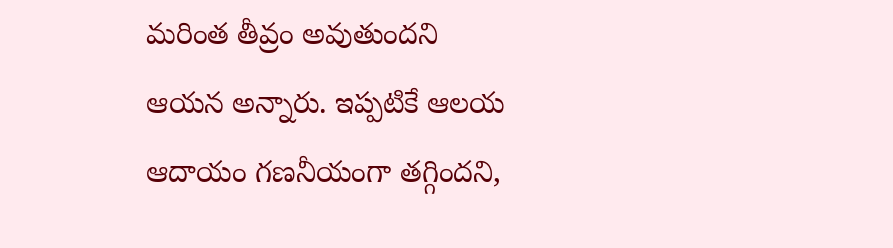మరింత తీవ్రం అవుతుందని ఆయన అన్నారు. ఇప్పటికే ఆలయ ఆదాయం గణనీయంగా తగ్గిందని,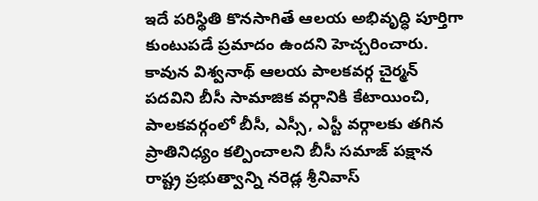ఇదే పరిస్థితి కొనసాగితే ఆలయ అభివృద్ధి పూర్తిగా కుంటుపడే ప్రమాదం ఉందని హెచ్చరించారు.
కావున విశ్వనాథ్ ఆలయ పాలకవర్గ చైర్మన్ పదవిని బీసీ సామాజిక వర్గానికి కేటాయించి, పాలకవర్గంలో బీసీ, ఎస్సీ, ఎస్టీ వర్గాలకు తగిన ప్రాతినిధ్యం కల్పించాలని బీసీ సమాజ్ పక్షాన రాష్ట్ర ప్రభుత్వాన్ని నరెడ్ల శ్రీనివాస్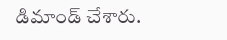డిమాండ్ చేశారు.